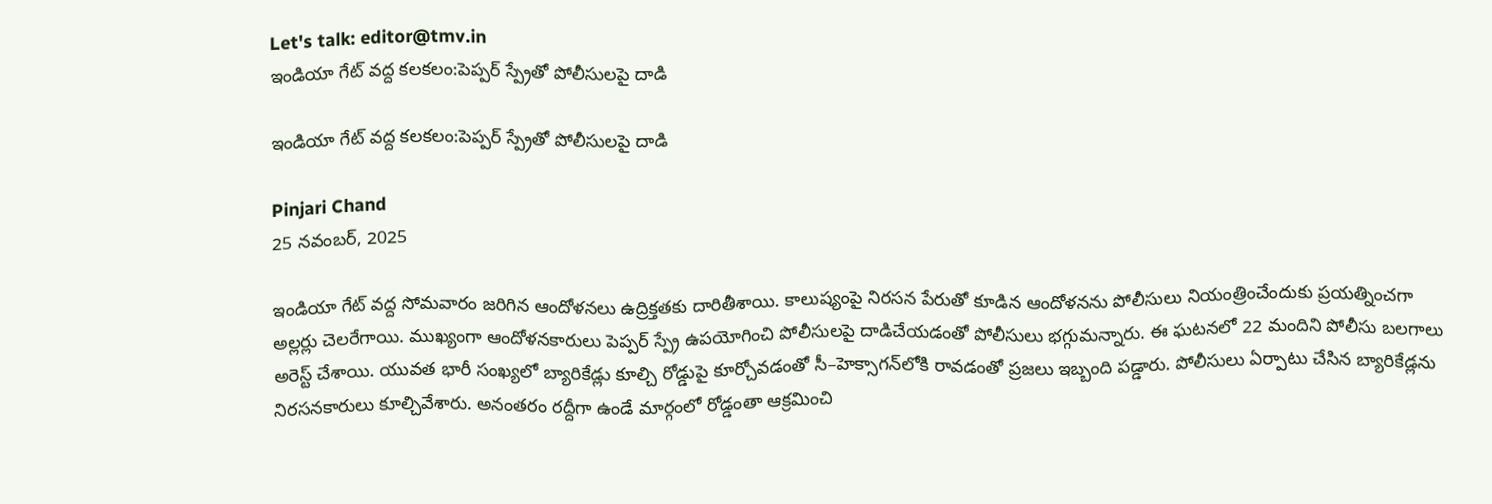Let's talk: editor@tmv.in
ఇండియా గేట్‌ వద్ద కలకలం:పెప్పర్ స్ప్రేతో పోలీసులపై దాడి

ఇండియా గేట్‌ వద్ద కలకలం:పెప్పర్ స్ప్రేతో పోలీసులపై దాడి

Pinjari Chand
25 నవంబర్, 2025

ఇండియా గేట్‌ వద్ద సోమవారం జరిగిన ఆందోళనలు ఉద్రిక్తతకు దారితీశాయి. కాలుష్యంపై నిరసన పేరుతో కూడిన ఆందోళనను పోలీసులు నియంత్రించేందుకు ప్రయత్నించగా అల్లర్లు చెలరేగాయి. ముఖ్యంగా ఆందోళనకారులు పెప్పర్ స్ప్రే ఉపయోగించి పోలీసులపై దాడిచేయడంతో పోలీసులు భగ్గుమన్నారు. ఈ ఘటనలో 22 మందిని పోలీసు బలగాలు అరెస్ట్ చేశాయి. యువత భారీ సంఖ్యలో బ్యారికేడ్లు కూల్చి రోడ్డుపై కూర్చోవడంతో సీ–హెక్సాగన్‌లోకి రావడంతో ప్రజలు ఇబ్బంది పడ్డారు. పోలీసులు ఏర్పాటు చేసిన బ్యారికేడ్లను నిరసనకారులు కూల్చివేశారు. అనంతరం రద్దీగా ఉండే మార్గంలో రోడ్డంతా ఆక్రమించి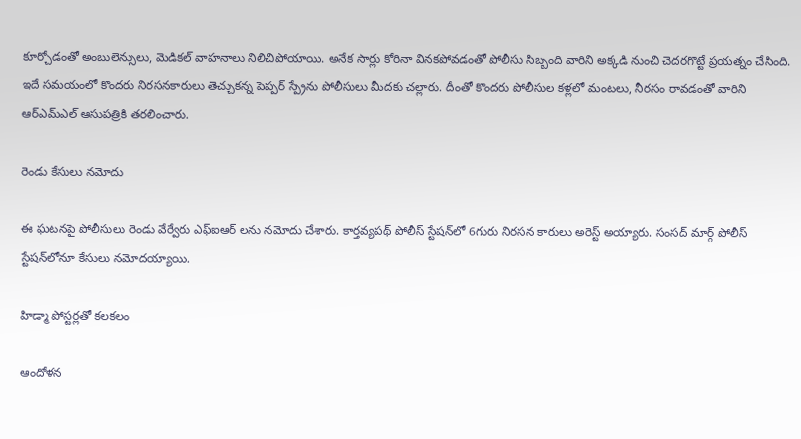కూర్చోడంతో అంబులెన్సులు, మెడికల్ వాహనాలు నిలిచిపోయాయి. అనేక సార్లు కోరినా వినకపోవడంతో పోలీసు సిబ్బంది వారిని అక్కడి నుంచి చెదరగొట్టే ప్రయత్నం చేసింది. ఇదే సమయంలో కొందరు నిరసనకారులు తెచ్చుకన్న పెప్పర్ స్ప్రేను పోలీసులు మీదకు చల్లారు. దీంతో కొందరు పోలీసుల కళ్లలో మంటలు, నీరసం రావడంతో వారిని ఆర్‌ఎమ్‌ఎల్‌ ఆసుపత్రికి తరలించారు.

రెండు కేసులు నమోదు

ఈ ఘటనపై పోలీసులు రెండు వేర్వేరు ఎఫ్ఐఆర్ లను నమోదు చేశారు. కార్తవ్యపథ్ పోలీస్ స్టేషన్‌లో 6గురు నిరసన కారులు అరెస్ట్ అయ్యారు. సంసద్ మార్గ్ పోలీస్ స్టేషన్‌లోనూ కేసులు నమోదయ్యాయి.

హిడ్మా పోస్టర్లతో కలకలం

ఆందోళన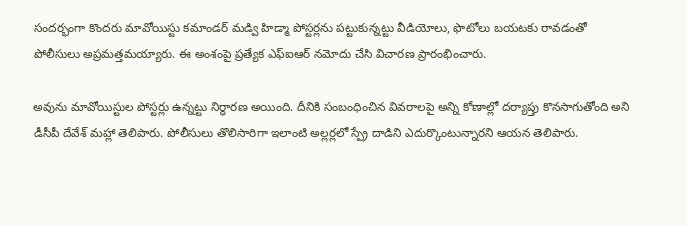సందర్భంగా కొందరు మావోయిస్టు కమాండర్ మడ్వి హిడ్మా పోస్టర్లను పట్టుకున్నట్టు వీడియోలు, ఫొటోలు బయటకు రావడంతో పోలీసులు అప్రమత్తమయ్యారు. ఈ అంశంపై ప్రత్యేక ఎఫ్ఐఆర్ నమోదు చేసి విచారణ ప్రారంభించారు.

అవును మావోయిస్టుల పోస్టర్లు ఉన్నట్టు నిర్ధారణ అయింది. దీనికి సంబంధించిన వివరాలపై అన్ని కోణాల్లో దర్యాప్తు కొనసాగుతోంది అని డీసీపీ దేవేశ్ మహ్లా తెలిపారు. పోలీసులు తొలిసారిగా ఇలాంటి అల్లర్లలో స్ప్రే దాడిని ఎదుర్కొంటున్నారని ఆయన తెలిపారు.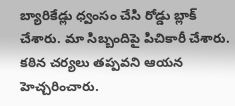బ్యారికేడ్లు ధ్వంసం చేసి రోడ్డు బ్లాక్ చేశారు. మా సిబ్బందిపై పిచికారీ చేశారు. కఠిన చర్యలు తప్పవని ఆయన హెచ్చరించారు.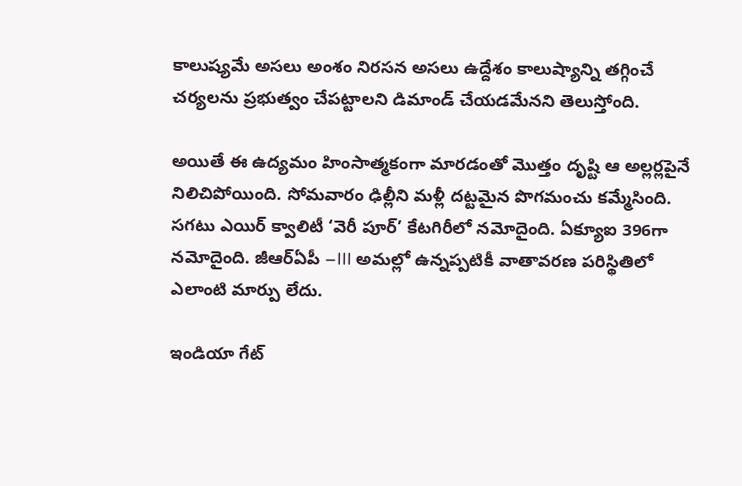కాలుష్యమే అసలు అంశం నిరసన అసలు ఉద్దేశం కాలుష్యాన్ని తగ్గించే చర్యలను ప్రభుత్వం చేపట్టాలని డిమాండ్ చేయడమేనని తెలుస్తోంది.

అయితే ఈ ఉద్యమం హింసాత్మకంగా మారడంతో మొత్తం దృష్టి ఆ అల్లర్లపైనే నిలిచిపోయింది. సోమవారం ఢిల్లీని మళ్లీ దట్టమైన పొగమంచు కమ్మేసింది. సగటు ఎయిర్ క్వాలిటీ ‘వెరీ పూర్’ కేటగిరీలో నమోదైంది. ఏక్యూఐ 396గా నమోదైంది. జీఆర్ఏపీ –III అమల్లో ఉన్నప్పటికీ వాతావరణ పరిస్థితిలో ఎలాంటి మార్పు లేదు.

ఇండియా గేట్‌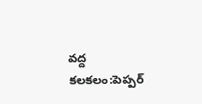వద్ద కలకలం:పెప్పర్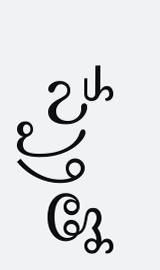స్ప్రేతో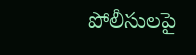పోలీసులపై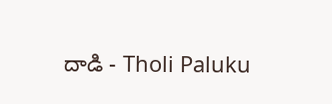దాడి - Tholi Paluku